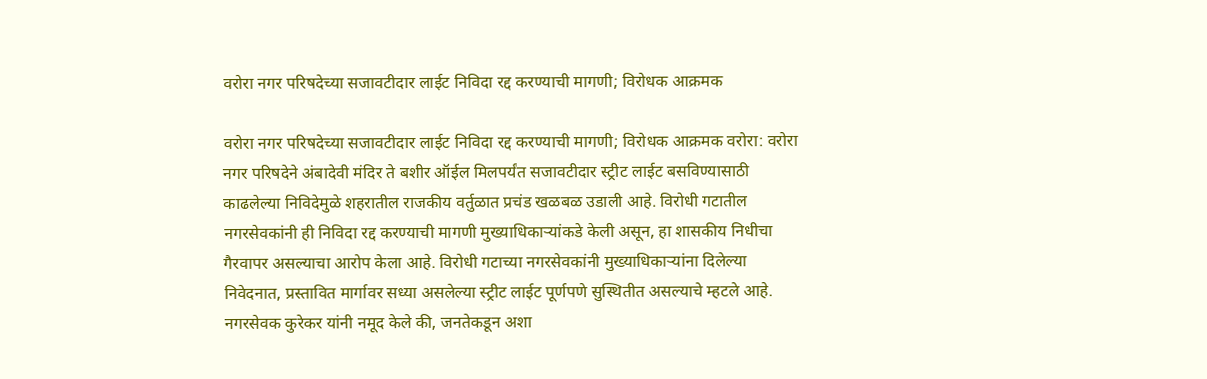वरोरा नगर परिषदेच्या सजावटीदार लाईट निविदा रद्द करण्याची मागणी; विरोधक आक्रमक

वरोरा नगर परिषदेच्या सजावटीदार लाईट निविदा रद्द करण्याची मागणी; विरोधक आक्रमक वरोरा: वरोरा नगर परिषदेने अंबादेवी मंदिर ते बशीर ऑईल मिलपर्यंत सजावटीदार स्ट्रीट लाईट बसविण्यासाठी काढलेल्या निविदेमुळे शहरातील राजकीय वर्तुळात प्रचंड खळबळ उडाली आहे. विरोधी गटातील नगरसेवकांनी ही निविदा रद्द करण्याची मागणी मुख्याधिकाऱ्यांकडे केली असून, हा शासकीय निधीचा गैरवापर असल्याचा आरोप केला आहे. विरोधी गटाच्या नगरसेवकांनी मुख्याधिकाऱ्यांना दिलेल्या निवेदनात, प्रस्तावित मार्गावर सध्या असलेल्या स्ट्रीट लाईट पूर्णपणे सुस्थितीत असल्याचे म्हटले आहे. नगरसेवक कुरेकर यांनी नमूद केले की, जनतेकडून अशा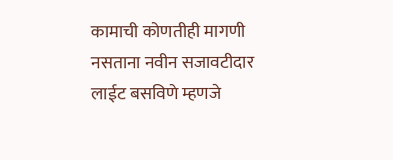कामाची कोणतीही मागणी नसताना नवीन सजावटीदार लाईट बसविणे म्हणजे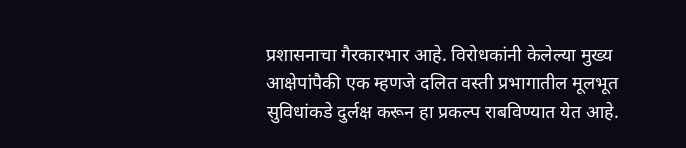प्रशासनाचा गैरकारभार आहे. विरोधकांनी केलेल्या मुख्य आक्षेपांपैकी एक म्हणजे दलित वस्ती प्रभागातील मूलभूत सुविधांकडे दुर्लक्ष करून हा प्रकल्प राबविण्यात येत आहे.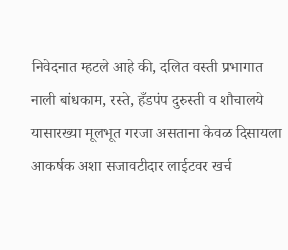निवेदनात म्हटले आहे की, दलित वस्ती प्रभागात नाली बांधकाम, रस्ते, हँडपंप दुरुस्ती व शौचालये यासारख्या मूलभूत गरजा असताना केवळ दिसायला आकर्षक अशा सजावटीदार लाईटवर खर्च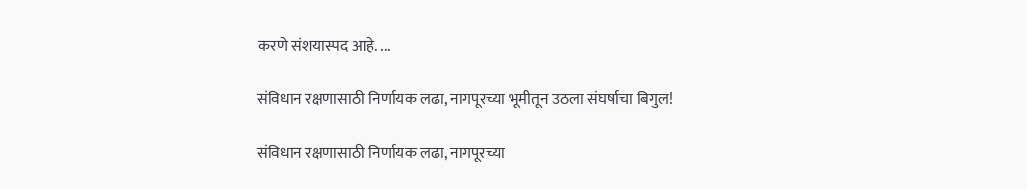करणे संशयास्पद आहे. ...

संविधान रक्षणासाठी निर्णायक लढा, नागपूरच्या भूमीतून उठला संघर्षाचा बिगुल!

संविधान रक्षणासाठी निर्णायक लढा, नागपूरच्या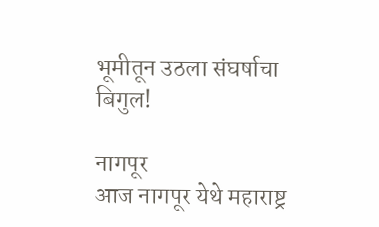भूमीतून उठला संघर्षाचा बिगुल!

नागपूर
आज नागपूर येथे महाराष्ट्र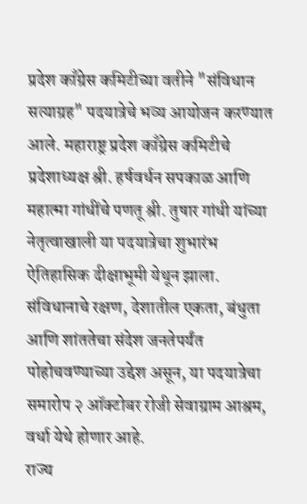प्रदेश काँग्रेस कमिटीच्या वतीने "संविधान सत्याग्रह" पदयात्रेचे भव्य आयोजन करण्यात आले. महाराष्ट्र प्रदेश काँग्रेस कमिटीचे प्रदेशाध्यक्ष श्री. हर्षवर्धन सपकाळ आणि महात्मा गांधींचे पणतू श्री. तुषार गांधी यांच्या नेतृत्वाखाली या पदयात्रेचा शुभारंभ ऐतिहासिक दीक्षाभूमी येथून झाला. संविधानाचे रक्षण, देशातील एकता, बंधुता आणि शांततेचा संदेश जनतेपर्यंत पोहोचवण्याच्या उद्देश असून, या पदयात्रेचा समारोप २ ऑक्टोबर रोजी सेवाग्राम आश्रम, वर्धा येथे होणार आहे.
राज्य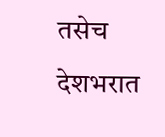तसेच देशभरात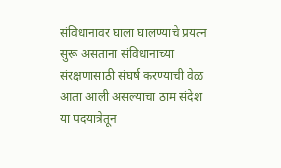संविधानावर घाला घालण्याचे प्रयत्न सुरू असताना संविधानाच्या संरक्षणासाठी संघर्ष करण्याची वेळ आता आली असल्याचा ठाम संदेश या पदयात्रेतून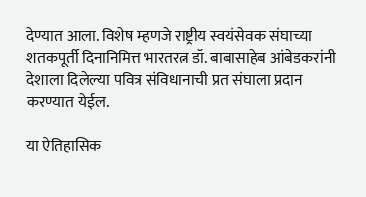देण्यात आला. विशेष म्हणजे राष्ट्रीय स्वयंसेवक संघाच्या शतकपूर्ती दिनानिमित्त भारतरत्न डॉ. बाबासाहेब आंबेडकरांनी देशाला दिलेल्या पवित्र संविधानाची प्रत संघाला प्रदान करण्यात येईल.

या ऐतिहासिक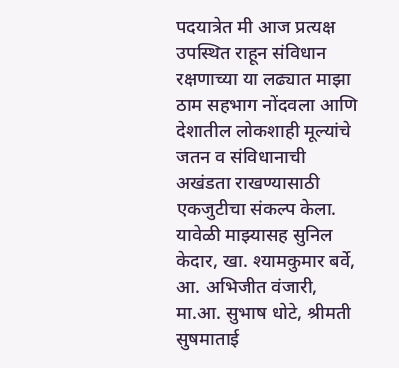पदयात्रेत मी आज प्रत्यक्ष उपस्थित राहून संविधान रक्षणाच्या या लढ्यात माझा ठाम सहभाग नोंदवला आणि देशातील लोकशाही मूल्यांचे जतन व संविधानाची अखंडता राखण्यासाठी एकजुटीचा संकल्प केला. यावेळी माझ्यासह सुनिल केदार, खा. श्यामकुमार बर्वे, आ. अभिजीत वंजारी, मा.आ. सुभाष धोटे, श्रीमती सुषमाताई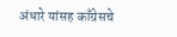अंधारे यांसह काँग्रेसचे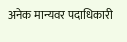अनेक मान्यवर पदाधिकारी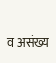व असंख्य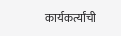कार्यकर्त्यांची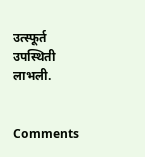उत्स्फूर्त उपस्थिती लाभली.


Comments